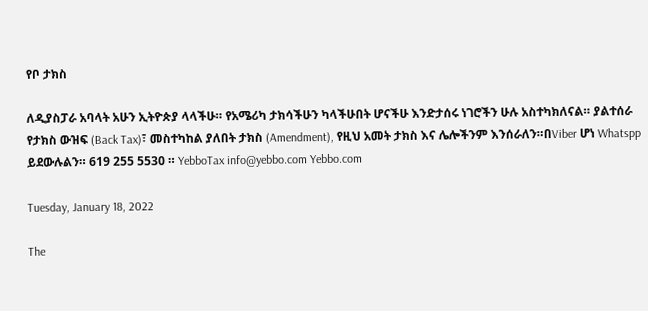የቦ ታክስ

ለዲያስፓራ አባላት አሁን ኢትዮጵያ ላላችሁ። የአሜሪካ ታክሳችሁን ካላችሁበት ሆናችሁ እንድታሰሩ ነገሮችን ሁሉ አስተካክለናል። ያልተሰራ የታክስ ውዝፍ (Back Tax)፣ መስተካከል ያለበት ታክስ (Amendment), የዚህ አመት ታክስ እና ሌሎችንም እንሰራለን።በViber ሆነ Whatspp ይደውሉልን። 619 255 5530 ። YebboTax info@yebbo.com Yebbo.com

Tuesday, January 18, 2022

The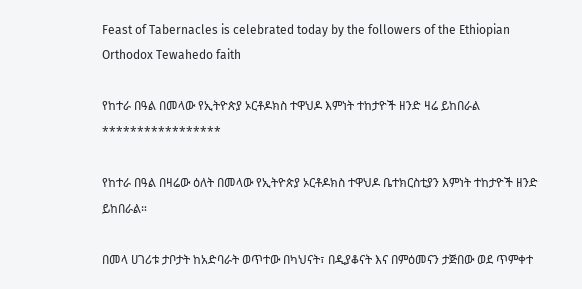Feast of Tabernacles is celebrated today by the followers of the Ethiopian Orthodox Tewahedo faith

የከተራ በዓል በመላው የኢትዮጵያ ኦርቶዶክስ ተዋህዶ እምነት ተከታዮች ዘንድ ዛሬ ይከበራል
*****************

የከተራ በዓል በዛሬው ዕለት በመላው የኢትዮጵያ ኦርቶዶክስ ተዋህዶ ቤተክርስቲያን እምነት ተከታዮች ዘንድ ይከበራል።

በመላ ሀገሪቱ ታቦታት ከአድባራት ወጥተው በካህናት፣ በዲያቆናት እና በምዕመናን ታጅበው ወደ ጥምቀተ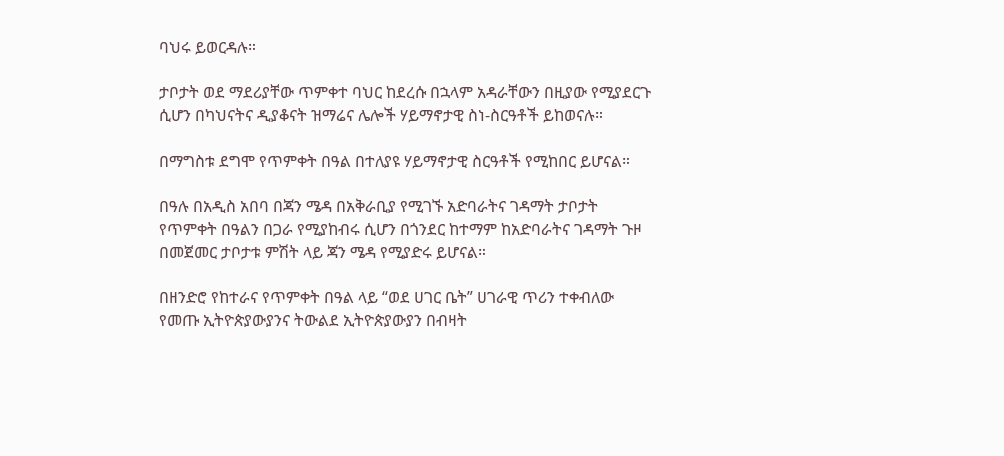ባህሩ ይወርዳሉ።

ታቦታት ወደ ማደሪያቸው ጥምቀተ ባህር ከደረሱ በኋላም አዳራቸውን በዚያው የሚያደርጉ ሲሆን በካህናትና ዲያቆናት ዝማሬና ሌሎች ሃይማኖታዊ ስነ-ስርዓቶች ይከወናሉ።

በማግስቱ ደግሞ የጥምቀት በዓል በተለያዩ ሃይማኖታዊ ስርዓቶች የሚከበር ይሆናል።

በዓሉ በአዲስ አበባ በጃን ሜዳ በአቅራቢያ የሚገኙ አድባራትና ገዳማት ታቦታት የጥምቀት በዓልን በጋራ የሚያከብሩ ሲሆን በጎንደር ከተማም ከአድባራትና ገዳማት ጉዞ በመጀመር ታቦታቱ ምሽት ላይ ጃን ሜዳ የሚያድሩ ይሆናል።

በዘንድሮ የከተራና የጥምቀት በዓል ላይ “ወደ ሀገር ቤት” ሀገራዊ ጥሪን ተቀብለው የመጡ ኢትዮጵያውያንና ትውልደ ኢትዮጵያውያን በብዛት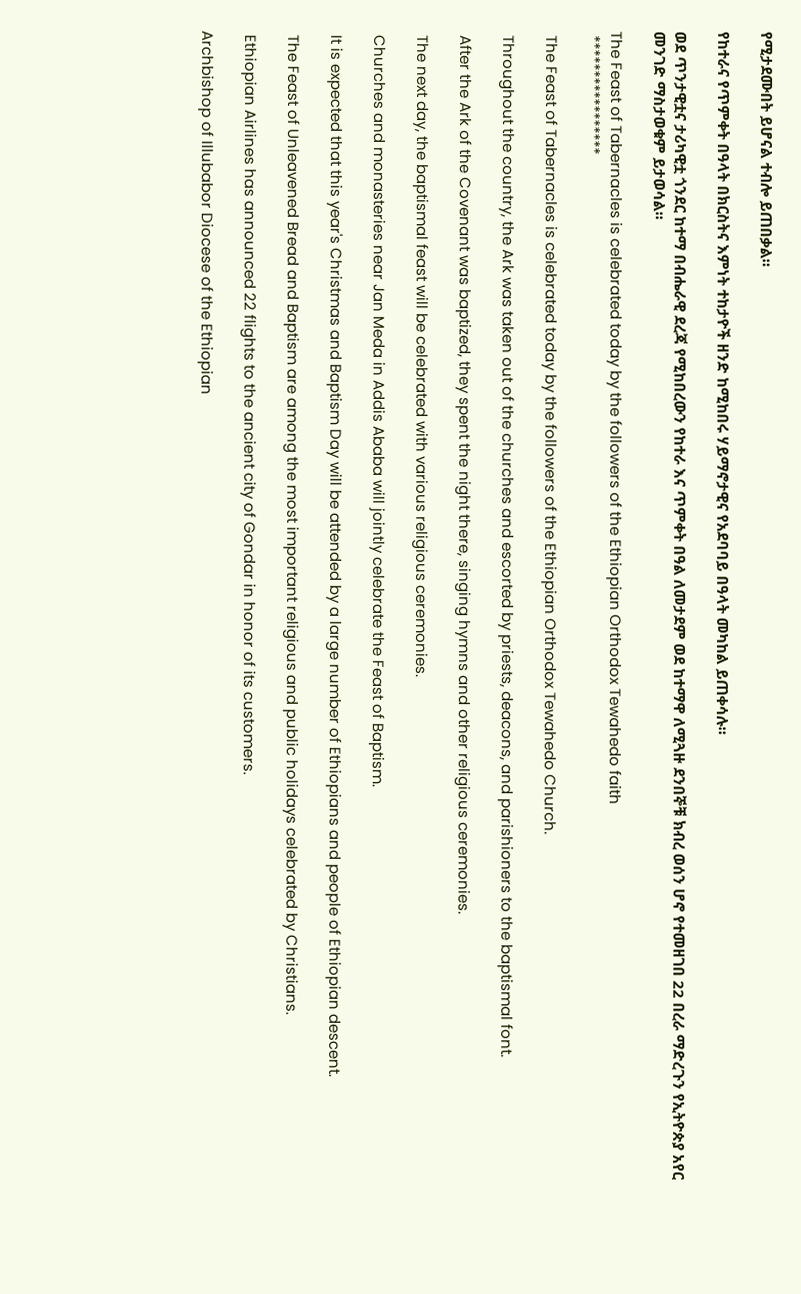የሚታደሙበት ይሆናል ተብሎ ይጠበቃል።

የከተራና የጥምቀት በዓላት በክርስትና እምነት ተከታዮች ዘንድ ከሚከበሩ ሃይማኖታዊና የአደባባይ በዓላት መካከል ይጠቀሳሉ።

ወደ ጥንታዊቷና ታሪካዊቷ ጎንደር ከተማ በብሔራዊ ደረጃ የሚከበረውን የከተራ እና ጥምቀት በዓል ለመታደም ወደ ከተማዋ ለሚጓዙ ደንበኞቹ ክብረ ወሰን ሆኖ የተመዘገበ 22 በረራ ማድረጉን የኢትዮጵያ አየር መንገድ ማስታወቁም ይታወሳል።

The Feast of Tabernacles is celebrated today by the followers of the Ethiopian Orthodox Tewahedo faith
 *****************

 The Feast of Tabernacles is celebrated today by the followers of the Ethiopian Orthodox Tewahedo Church.

 Throughout the country, the Ark was taken out of the churches and escorted by priests, deacons, and parishioners to the baptismal font.

 After the Ark of the Covenant was baptized, they spent the night there, singing hymns and other religious ceremonies.

 The next day, the baptismal feast will be celebrated with various religious ceremonies.

 Churches and monasteries near Jan Meda in Addis Ababa will jointly celebrate the Feast of Baptism.

 It is expected that this year's Christmas and Baptism Day will be attended by a large number of Ethiopians and people of Ethiopian descent.

 The Feast of Unleavened Bread and Baptism are among the most important religious and public holidays celebrated by Christians.

 Ethiopian Airlines has announced 22 flights to the ancient city of Gondar in honor of its customers.

Archbishop of Illubabor Diocese of the Ethiopian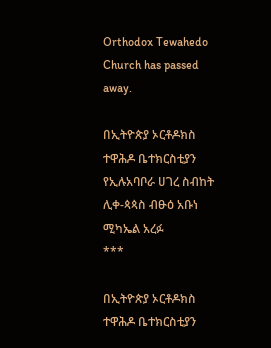Orthodox Tewahedo Church has passed away.

በኢትዮጵያ ኦርቶዶክስ ተዋሕዶ ቤተክርስቲያን የኢሉአባቦራ ሀገረ ስብከት ሊቀ-ጳጳስ ብፁዕ አቡነ ሚካኤል አረፉ
***

በኢትዮጵያ ኦርቶዶክስ ተዋሕዶ ቤተክርስቲያን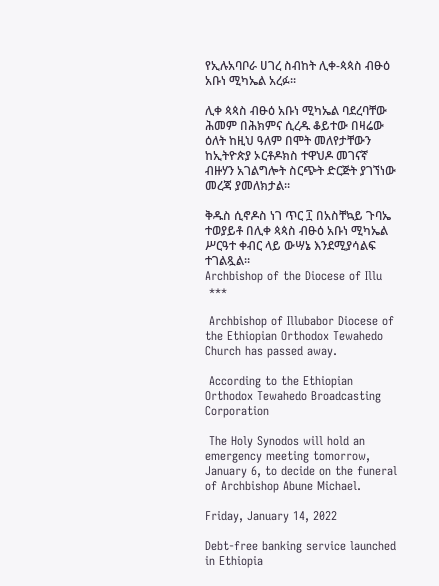የኢሉአባቦራ ሀገረ ስብከት ሊቀ-ጳጳስ ብፁዕ አቡነ ሚካኤል አረፉ፡፡

ሊቀ ጳጳስ ብፁዕ አቡነ ሚካኤል ባደረባቸው ሕመም በሕክምና ሲረዱ ቆይተው በዛሬው ዕለት ከዚህ ዓለም በሞት መለየታቸውን ከኢትዮጵያ ኦርቶዶክስ ተዋህዶ መገናኛ ብዙሃን አገልግሎት ስርጭት ድርጅት ያገኘነው መረጃ ያመለክታል።

ቅዱስ ሲኖዶስ ነገ ጥር ፲ በአስቸኳይ ጉባኤ ተወያይቶ በሊቀ ጳጳስ ብፁዕ አቡነ ሚካኤል ሥርዓተ ቀብር ላይ ውሣኔ እንደሚያሳልፍ ተገልጿል።
Archbishop of the Diocese of Illu
 ***

 Archbishop of Illubabor Diocese of the Ethiopian Orthodox Tewahedo Church has passed away.

 According to the Ethiopian Orthodox Tewahedo Broadcasting Corporation

 The Holy Synodos will hold an emergency meeting tomorrow, January 6, to decide on the funeral of Archbishop Abune Michael.

Friday, January 14, 2022

Debt-free banking service launched in Ethiopia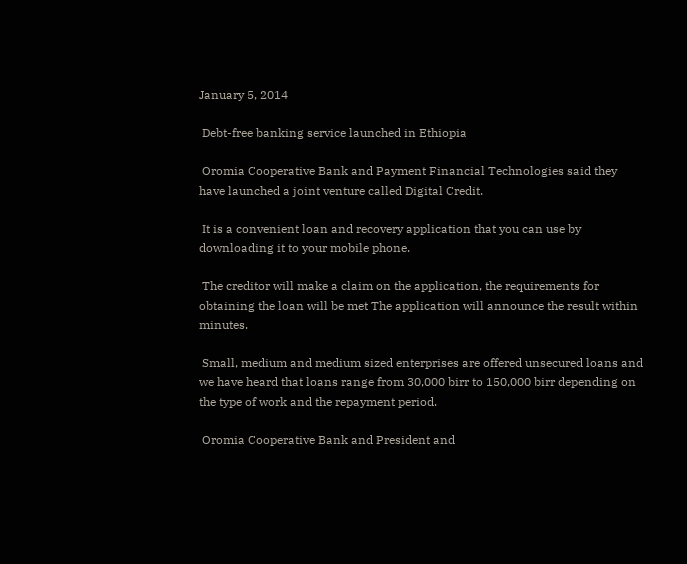January 5, 2014

 Debt-free banking service launched in Ethiopia

 Oromia Cooperative Bank and Payment Financial Technologies said they have launched a joint venture called Digital Credit.

 It is a convenient loan and recovery application that you can use by downloading it to your mobile phone.

 The creditor will make a claim on the application, the requirements for obtaining the loan will be met The application will announce the result within minutes.

 Small, medium and medium sized enterprises are offered unsecured loans and we have heard that loans range from 30,000 birr to 150,000 birr depending on the type of work and the repayment period.

 Oromia Cooperative Bank and President and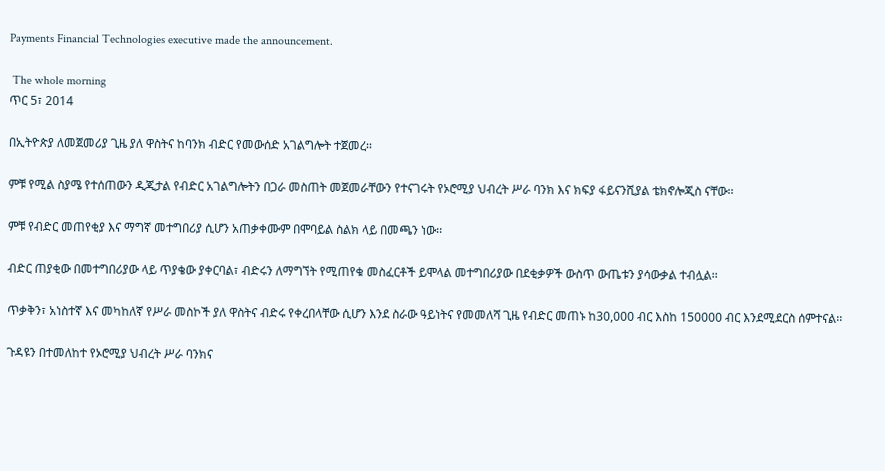Payments Financial Technologies executive made the announcement.

 The whole morning
ጥር 5፣ 2014

በኢትዮጵያ ለመጀመሪያ ጊዜ ያለ ዋስትና ከባንክ ብድር የመውሰድ አገልግሎት ተጀመረ፡፡

ምቹ የሚል ስያሜ የተሰጠውን ዲጂታል የብድር አገልግሎትን በጋራ መስጠት መጀመራቸውን የተናገሩት የኦሮሚያ ህብረት ሥራ ባንክ እና ክፍያ ፋይናንሺያል ቴክኖሎጂስ ናቸው፡፡

ምቹ የብድር መጠየቂያ እና ማግኛ መተግበሪያ ሲሆን አጠቃቀሙም በሞባይል ስልክ ላይ በመጫን ነው፡፡

ብድር ጠያቂው በመተግበሪያው ላይ ጥያቄው ያቀርባል፣ ብድሩን ለማግኘት የሚጠየቁ መስፈርቶች ይሞላል መተግበሪያው በደቂቃዎች ውስጥ ውጤቱን ያሳውቃል ተብሏል፡፡

ጥቃቅን፣ አነስተኛ እና መካከለኛ የሥራ መስኮች ያለ ዋስትና ብድሩ የቀረበላቸው ሲሆን እንደ ስራው ዓይነትና የመመለሻ ጊዜ የብድር መጠኑ ከ30,000 ብር እስከ 150000 ብር እንደሚደርስ ሰምተናል፡፡

ጉዳዩን በተመለከተ የኦሮሚያ ህብረት ሥራ ባንክና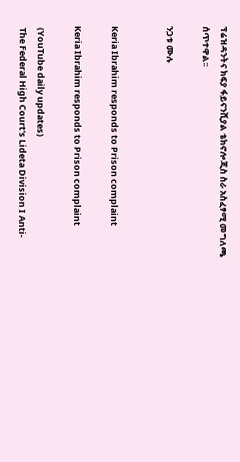ፕሬዝዳንትና ክፍያ ፋይናንሺያል ቴክኖሎጂስ ስራ አስፈፃሚ መግለጫ ሰጥተዋል፡፡

ንጋቱ ሙሉ


Keria Ibrahim responds to Prison complaint

Keria Ibrahim responds to Prison complaint

 (YouTube daily updates)
 The Federal High Court's Lideta Division I Anti-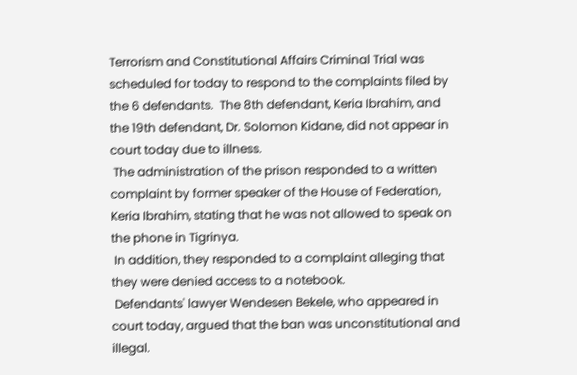Terrorism and Constitutional Affairs Criminal Trial was scheduled for today to respond to the complaints filed by the 6 defendants.  The 8th defendant, Keria Ibrahim, and the 19th defendant, Dr. Solomon Kidane, did not appear in court today due to illness.
 The administration of the prison responded to a written complaint by former speaker of the House of Federation, Keria Ibrahim, stating that he was not allowed to speak on the phone in Tigrinya.
 In addition, they responded to a complaint alleging that they were denied access to a notebook.
 Defendants' lawyer Wendesen Bekele, who appeared in court today, argued that the ban was unconstitutional and illegal.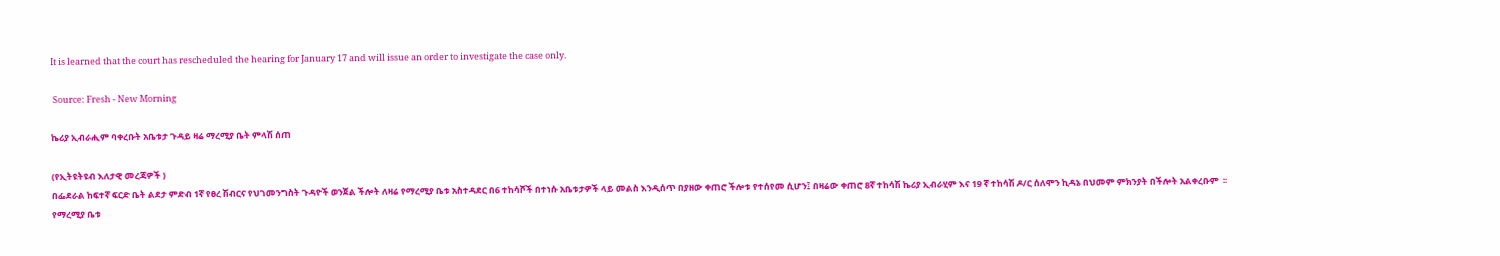It is learned that the court has rescheduled the hearing for January 17 and will issue an order to investigate the case only.

 Source: Fresh - New Morning

ኬሪያ ኢብራሒም ባቀረቡት አቤቱታ ጉዳይ ዛሬ ማረሚያ ቤት ምላሽ ሰጠ

(የኢትዩትዩብ እለታዊ መረጃዎች )
በፌደራል ከፍተኛ ፍርድ ቤት ልደታ ምድብ 1ኛ የፀረ ሽብርና የህገመንግስት ጉዳዮች ወንጀል ችሎት ለዛሬ የማረሚያ ቤቱ አስተዳደር በ6 ተከሳሾች በተነሱ አቤቱታዎች ላይ መልስ እንዲሰጥ በያዘው ቀጠሮ ችሎቱ የተሰየመ ሲሆን፤ በዛሬው ቀጠሮ 8ኛ ተከሳሽ ኬሪያ ኢብራሂም እና 19 ኛ ተከሳሽ ዶ/ር ሰለሞን ኪዳኔ በህመም ምክንያት በችሎት አልቀረቡም  ፡፡
የማረሚያ ቤቱ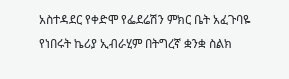አስተዳደር የቀድሞ የፌደሬሽን ምክር ቤት አፈጉባዬ የነበሩት ኬሪያ ኢብራሂም በትግረኛ ቋንቋ ስልክ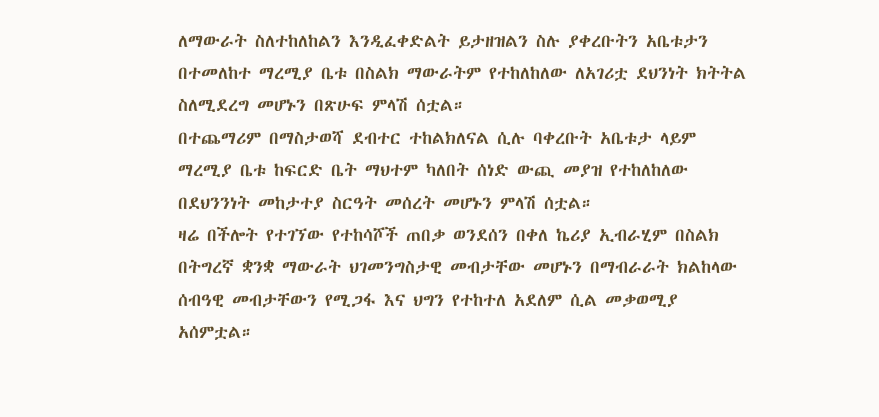ለማውራት ስለተከለከልን እንዲፈቀድልት ይታዘዝልን ስሉ ያቀረቡትን አቤቱታን በተመለከተ ማረሚያ ቤቱ በስልክ ማውራትም የተከለከለው ለአገሪቷ ደህንነት ክትትል ስለሚደረግ መሆኑን በጽሁፍ ምላሽ ሰቷል።
በተጨማሪም በማስታወሻ ደብተር ተከልክለናል ሲሉ ባቀረቡት አቤቱታ ላይም ማረሚያ ቤቱ ከፍርድ ቤት ማህተም ካለበት ሰነድ ውጪ መያዝ የተከለከለው በደህንንነት መከታተያ ስርዓት መሰረት መሆኑን ምላሽ ሰቷል።
ዛሬ በችሎት የተገኘው የተከሳሾች ጠበቃ ወንደሰን በቀለ ኬሪያ ኢብራሂም በስልክ በትግረኛ ቋንቋ ማውራት ህገመንግስታዊ መብታቸው መሆኑን በማብራራት ክልከላው ሰብዓዊ መብታቸውን የሚጋፋ እና ህግን የተከተለ አደለም ሲል መቃወሚያ አሰምቷል።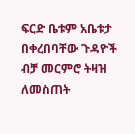ፍርድ ቤቱም አቤቱታ በቀረበባቸው ጉዳዮች ብቻ መርምሮ ትዛዝ ለመስጠት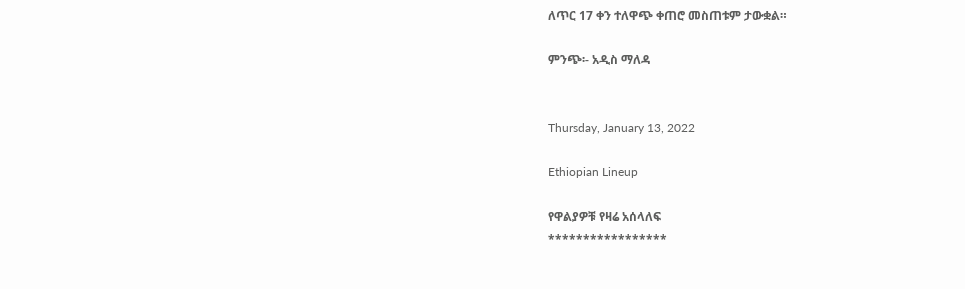ለጥር 17 ቀን ተለዋጭ ቀጠሮ መስጠቱም ታውቋል።

ምንጭ፡- አዲስ ማለዳ


Thursday, January 13, 2022

Ethiopian Lineup

የዋልያዎቹ የዛሬ አሰላለፍ
*****************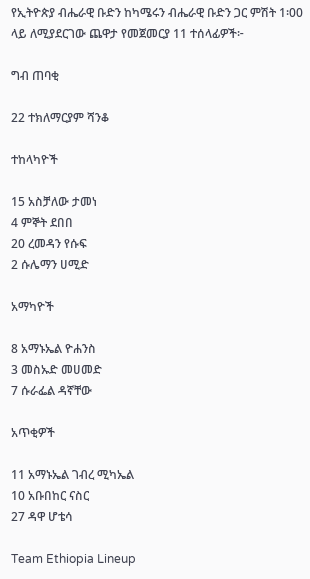የኢትዮጵያ ብሔራዊ ቡድን ከካሜሩን ብሔራዊ ቡድን ጋር ምሽት 1፡00 ላይ ለሚያደርገው ጨዋታ የመጀመርያ 11 ተሰላፊዎች፦

ግብ ጠባቂ

22 ተክለማርያም ሻንቆ

ተከላካዮች

15 አስቻለው ታመነ
4 ምኞት ደበበ
20 ረመዳን የሱፍ
2 ሱሌማን ሀሚድ

አማካዮች

8 አማኑኤል ዮሐንስ
3 መስኡድ መሀመድ
7 ሱራፌል ዳኛቸው

አጥቂዎች

11 አማኑኤል ገብረ ሚካኤል
10 አቡበከር ናስር
27 ዳዋ ሆቴሳ

Team Ethiopia Lineup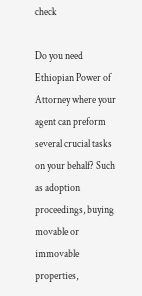check

Do you need Ethiopian Power of Attorney where your agent can preform several crucial tasks on your behalf? Such as adoption proceedings, buying movable or immovable properties,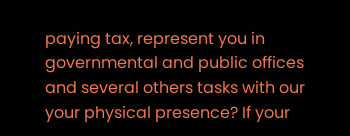paying tax, represent you in governmental and public offices and several others tasks with our your physical presence? If your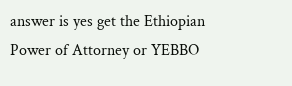answer is yes get the Ethiopian Power of Attorney or YEBBO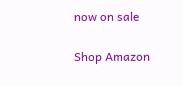now on sale

Shop Amazon